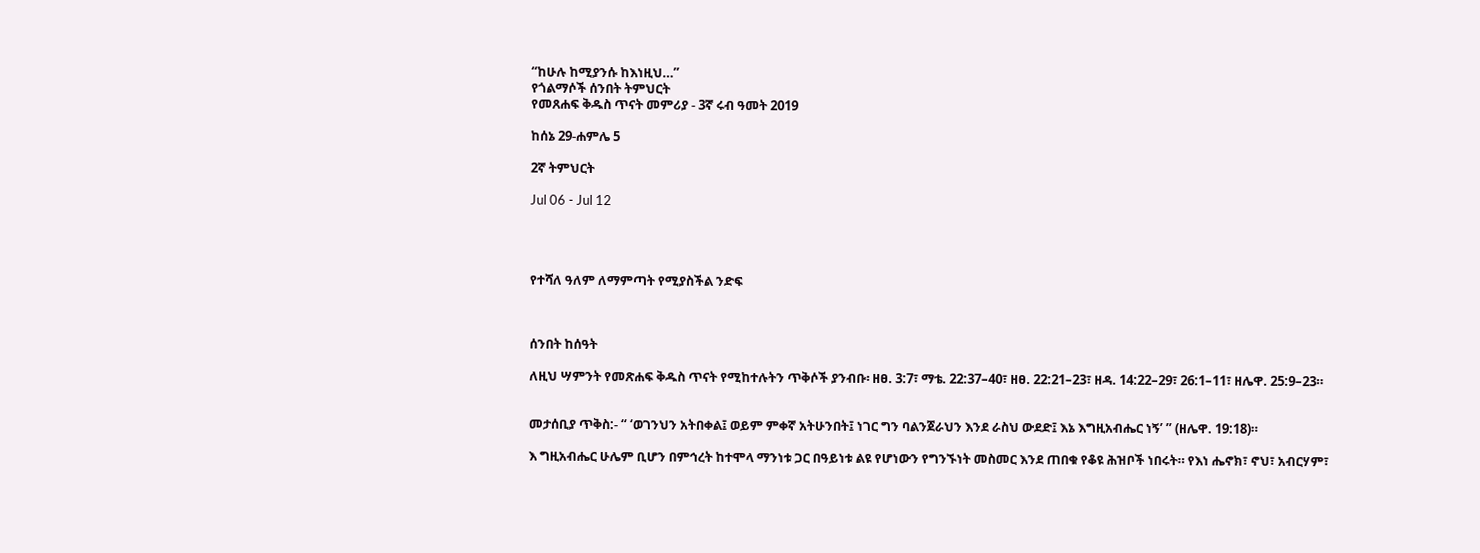“ከሁሉ ከሚያንሱ ከእነዚህ…”
የጎልማሶች ሰንበት ትምህርት
የመጸሐፍ ቅዱስ ጥናት መምሪያ - 3ኛ ሩብ ዓመት 2019

ከሰኔ 29-ሐምሌ 5

2ኛ ትምህርት

Jul 06 - Jul 12




የተሻለ ዓለም ለማምጣት የሚያስችል ንድፍ



ሰንበት ከሰዓት

ለዚህ ሣምንት የመጽሐፍ ቅዱስ ጥናት የሚከተሉትን ጥቅሶች ያንብቡ፡ ዘፀ. 3:7፣ ማቴ. 22:37–40፣ ዘፀ. 22:21–23፣ ዘዳ. 14:22–29፣ 26:1–11፣ ዘሌዋ. 25:9–23።


መታሰቢያ ጥቅስ:- “ ‘ወገንህን አትበቀል፤ ወይም ምቀኛ አትሁንበት፤ ነገር ግን ባልንጀራህን እንደ ራስህ ውደድ፤ እኔ እግዚአብሔር ነኝ’ ” (ዘሌዋ. 19:18)።

እ ግዚአብሔር ሁሌም ቢሆን በምኅረት ከተሞላ ማንነቱ ጋር በዓይነቱ ልዩ የሆነውን የግንኙነት መስመር እንደ ጠበቁ የቆዩ ሕዝቦች ነበሩት። የእነ ሔኖክ፣ ኖህ፣ አብርሃም፣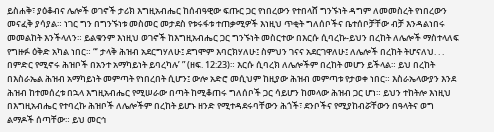ይስሐቅ፣ ያዕቆብና ሌሎች ወገኖች ታሪክ እግዚአብሔር ከሰብዓዊው ፍጡር ጋር የነበረውን የተበላሸ ግንኙነት ዳግም ለመመስረት የነበረውን መናፈቅ ያሳያል። ነገር ግን በግንኙነቱ መስመር መታደስ የቱሩፋቱ ተጠቃሚዎች እነዚህ ጥቂት ግለሰቦችና ቤተሰቦቻቸው ብቻ እንዳልነበሩ መመልከት እንችላለን። ይልቁንም እነዚህ ወገኖች ከእግዚአብሔር ጋር ግንኙነት መስርተው በእርሱ ሲባረኩ-ይህን በረከት ለሌሎች ማስተላለፍ የግዙፉ ዕቅድ አካል ነበር። “‘ ታላቅ ሕዝብ አደርግሃለሁ፤ ደግሞም እባርክሃለሁ፤ ስምህን ገናና አደርገዋለሁ፤ ለሌሎች በረከት ትሆናለህ. . . በምድር የሚኖሩ ሕዝቦች በአንተ አማካይነት ይባረካሉ’ ” (ዘፍ. 12:23)። እርሱ ሲባረክ ለሌሎችም በረከት መሆን ይችላል። ይህ በረከት በእስራኤል ሕዝብ አማካይነት መምጣት የነበረበት ሲሆን፤ ውሎ አድሮ መሲህም ከዚያው ሕዝብ መምጣቱ የታወቀ ነበር። እስራኤላውያን እንደ ሕዝብ ከተመሰረቱ በኋላ እግዚአብሔር የሚሠራው በጣት ከሚቆጠሩ ግለሰቦች ጋር ሳይሆን ከመላው ሕዝብ ጋር ሆነ። ይህን ተከትሎ እነዚህ በእግዚአብሔር የተባረኩ ሕዝቦች ለሌሎችም በረከት ይሆኑ ዘንድ የሚተዳደሩባቸውን ሕጎች፣ ደንቦችና የሚያከብሯቸውን በዓላትና ወግ ልማዶች ሰጣቸው። ይህ መርኅ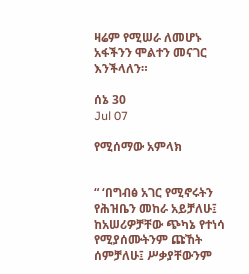ዛሬም የሚሠራ ለመሆኑ አፋችንን ሞልተን መናገር እንችላለን።

ሰኔ 30
Jul 07

የሚሰማው አምላክ


“ ‘በግብፅ አገር የሚኖሩትን የሕዝቤን መከራ አይቻለሁ፤ ከአሠሪዎቻቸው ጭካኔ የተነሳ የሚያሰሙትንም ጩኸት ሰምቻለሁ፤ ሥቃያቸውንም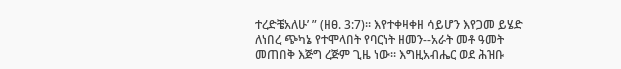ተረድቼአለሁ’ ” (ዘፀ. 3:7)። እየተቀዛቀዘ ሳይሆን እየጋመ ይሄድ ለነበረ ጭካኔ የተሞላበት የባርነት ዘመን--አራት መቶ ዓመት መጠበቅ እጅግ ረጅም ጊዜ ነው። እግዚአብሔር ወደ ሕዝቡ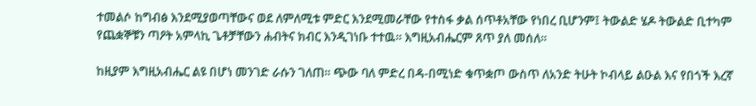ተመልሶ ከግብፅ እንደሚያወጣቸውና ወደ ለምለሚቱ ምድር እንደሚመራቸው የተስፋ ቃል ሰጥቶአቸው የነበረ ቢሆንም፤ ትውልድ ሄዶ ትውልድ ቢተካም የጨቋኞቹን ጣዖት አምላኪ ጌቶቻቸውን ሐብትና ክብር እንዲገነቡ ተተዉ። እግዚአብሔርም ጸጥ ያለ መሰለ።

ከዚያም እግዚአብሔር ልዩ በሆነ መንገድ ራሱን ገለጠ። ጭው ባለ ምድረ በዳ-በሚነድ ቁጥቋጦ ውስጥ ለአንድ ትሁት ኮብላይ ልዑል እና የበጎች እረኛ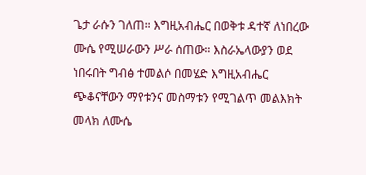ጌታ ራሱን ገለጠ። እግዚአብሔር በወቅቱ ዳተኛ ለነበረው ሙሴ የሚሠራውን ሥራ ሰጠው። እስራኤላውያን ወደ ነበሩበት ግብፅ ተመልሶ በመሄድ እግዚአብሔር ጭቆናቸውን ማየቱንና መስማቱን የሚገልጥ መልእክት መላክ ለሙሴ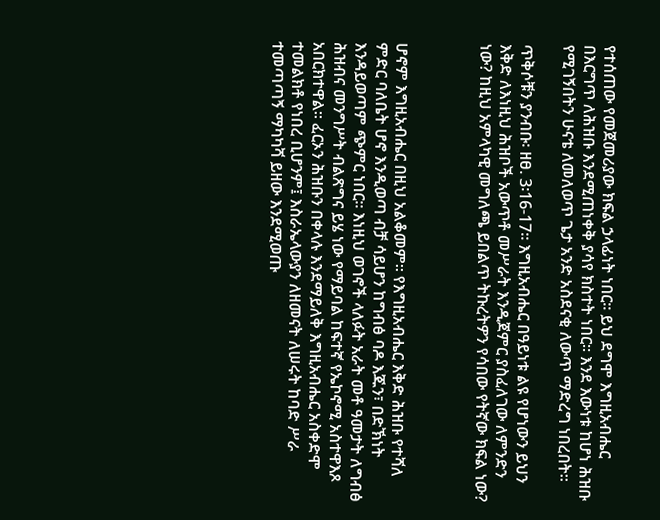የተሰጠው የመጀመሪያው ክፍል ኃላፊነት ነበር። ይህ ደግሞ እግዚአብሔር በእርግጥ ለሕዝቡ እንደሚጠነቀቅ ያሳየ ክስተት ነበር። እንደ እውነቱ ከሆነ ሕዝቡ የሚገኝበትን ሁናቴ ለመለወጥ ጌታ አንድ አስደናቂ ለውጥ ማድረግ ነበረበት።

ጥቅሶቹን ያንብቡ፡ ዘፀ. 3፡16-17። እግዚአብሔር በዓይነቱ ልዩ የሆነውን ይህን እቅድ ለእነዚህ ሕዝቦች አውጥቶ መሥራት እንዲጀምር ያስፈለገው ለምንድን ነው? ከዚህ አምላካዊ መግለጫ ይበልጥ ትኩረትዎን የሳበው የትኛው ክፍል ነው?



ሆኖም እግዚአብሔር በዚህ አልቆመም። የእግዚአብሔር እቅድ ሕዝቡ የተሻለ ምድር ባለቤት ሆኖ እንዲወጣ ብቻ ሳይሆን ከግብፅ ባዶ እጁን፣ በድኽነት እንዳይወጣም ጭምር ነበር። እነዚህ ወገኖች ላለፉት አራት መቶ ዓመታት ለግብፅ ሕዝብና መንግሥት ብልጽግና ይሄ ነው የማይባል ከፍተኛ የኤኮኖሚ አስተዋእጾ አበርክተዋል። ፈርኦን ሕዝቡን በቀላሉ እንደማይለቅ እግዚአብሔር አስቀድሞ ተመልክቶ የነበረ ቢሆንም፤ እስራኤላውያን ለዘመናት ለሠሩት ከባድ ሥራ ተመጣጣኝ ማካካሻ ይዘው እንደሚወጡ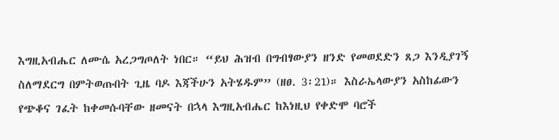እግዚአብሔር ለሙሴ አረጋግጦለት ነበር። “ይህ ሕዝብ በግብፃውያን ዘንድ የመወደድን ጸጋ እንዲያገኝ ስለማደርግ በምትወጡበት ጊዜ ባዶ እጃችሁን አትሄዱም” (ዘፀ. 3፡21)። እስራኤላውያን አስከፊውን የጭቆና ገፈት ከቀመሱባቸው ዘመናት በኋላ እግዚአብሔር ከእነዚህ የቀድሞ ባሮች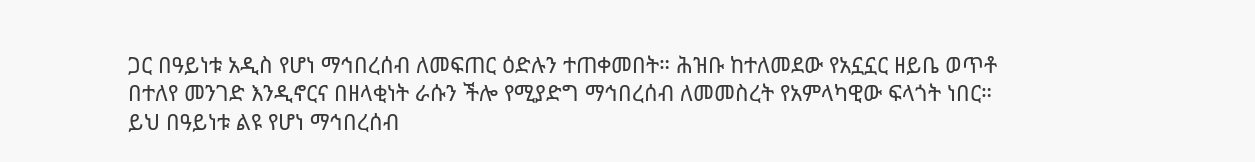ጋር በዓይነቱ አዲስ የሆነ ማኅበረሰብ ለመፍጠር ዕድሉን ተጠቀመበት። ሕዝቡ ከተለመደው የአኗኗር ዘይቤ ወጥቶ በተለየ መንገድ እንዲኖርና በዘላቂነት ራሱን ችሎ የሚያድግ ማኅበረሰብ ለመመስረት የአምላካዊው ፍላጎት ነበር። ይህ በዓይነቱ ልዩ የሆነ ማኅበረሰብ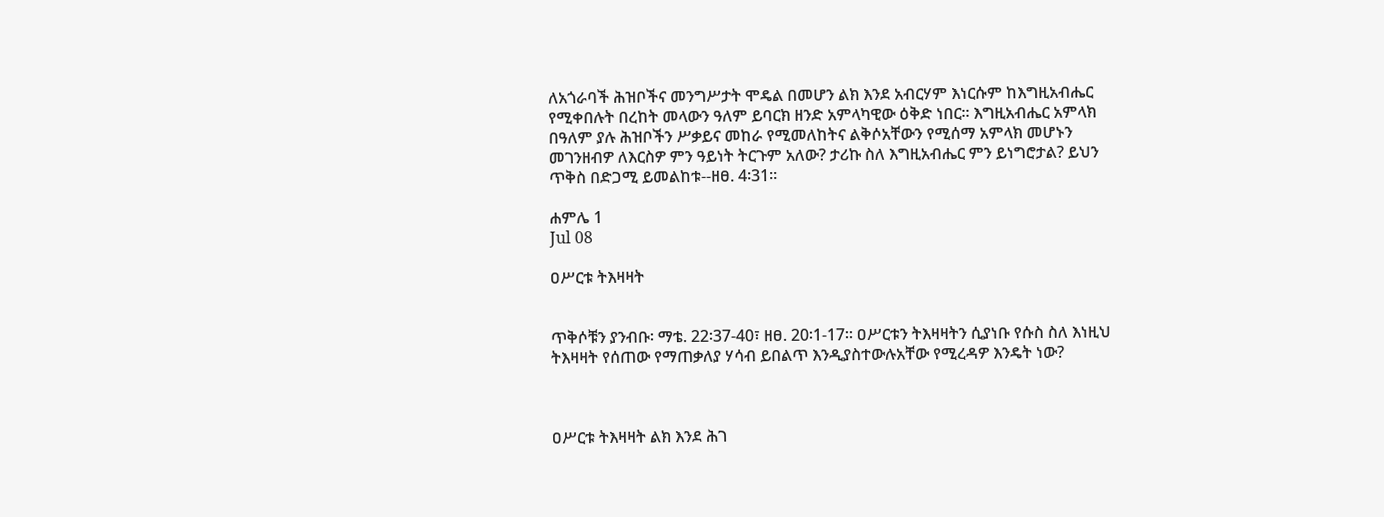ለአጎራባች ሕዝቦችና መንግሥታት ሞዴል በመሆን ልክ እንደ አብርሃም እነርሱም ከእግዚአብሔር የሚቀበሉት በረከት መላውን ዓለም ይባርክ ዘንድ አምላካዊው ዕቅድ ነበር። እግዚአብሔር አምላክ በዓለም ያሉ ሕዝቦችን ሥቃይና መከራ የሚመለከትና ልቅሶአቸውን የሚሰማ አምላክ መሆኑን መገንዘብዎ ለእርስዎ ምን ዓይነት ትርጉም አለው? ታሪኩ ስለ እግዚአብሔር ምን ይነግሮታል? ይህን ጥቅስ በድጋሚ ይመልከቱ--ዘፀ. 4፡31።

ሐምሌ 1
Jul 08

ዐሥርቱ ትእዛዛት


ጥቅሶቹን ያንብቡ፡ ማቴ. 22፡37-40፣ ዘፀ. 20፡1-17። ዐሥርቱን ትእዛዛትን ሲያነቡ የሱስ ስለ እነዚህ ትእዛዛት የሰጠው የማጠቃለያ ሃሳብ ይበልጥ እንዲያስተውሉአቸው የሚረዳዎ እንዴት ነው?



ዐሥርቱ ትእዛዛት ልክ እንደ ሕገ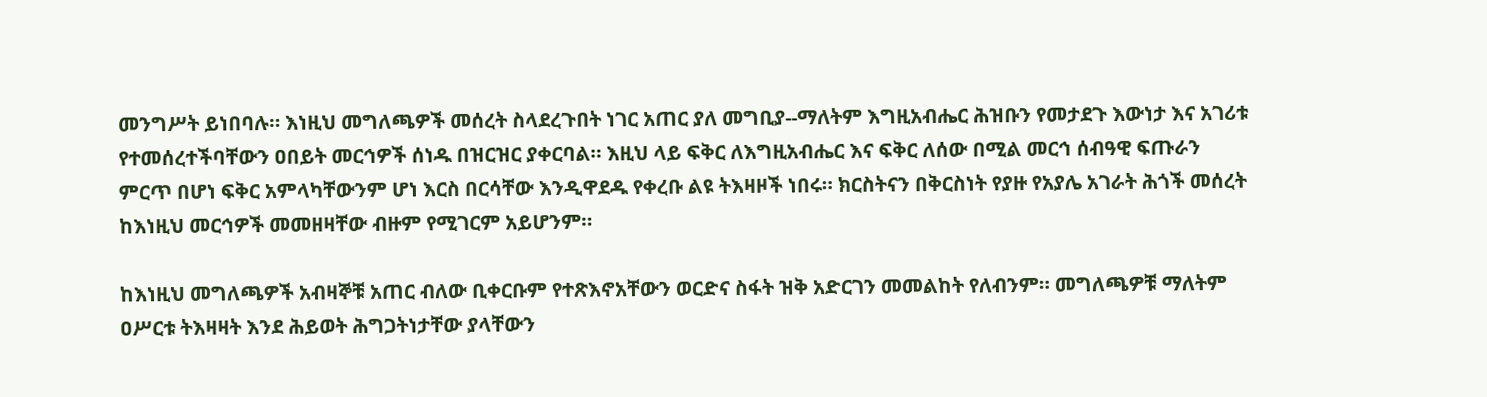መንግሥት ይነበባሉ። እነዚህ መግለጫዎች መሰረት ስላደረጉበት ነገር አጠር ያለ መግቢያ--ማለትም እግዚአብሔር ሕዝቡን የመታደጉ እውነታ እና አገሪቱ የተመሰረተችባቸውን ዐበይት መርኅዎች ሰነዱ በዝርዝር ያቀርባል። እዚህ ላይ ፍቅር ለእግዚአብሔር እና ፍቅር ለሰው በሚል መርኅ ሰብዓዊ ፍጡራን ምርጥ በሆነ ፍቅር አምላካቸውንም ሆነ እርስ በርሳቸው እንዲዋደዱ የቀረቡ ልዩ ትእዛዞች ነበሩ። ክርስትናን በቅርስነት የያዙ የአያሌ አገራት ሕጎች መሰረት ከእነዚህ መርኅዎች መመዘዛቸው ብዙም የሚገርም አይሆንም።

ከእነዚህ መግለጫዎች አብዛኞቹ አጠር ብለው ቢቀርቡም የተጽእኖአቸውን ወርድና ስፋት ዝቅ አድርገን መመልከት የለብንም። መግለጫዎቹ ማለትም ዐሥርቱ ትእዛዛት እንደ ሕይወት ሕግጋትነታቸው ያላቸውን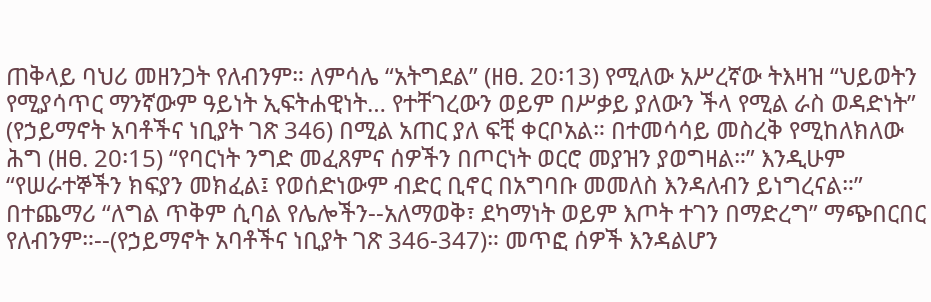ጠቅላይ ባህሪ መዘንጋት የለብንም። ለምሳሌ “አትግደል” (ዘፀ. 20፡13) የሚለው አሥረኛው ትእዛዝ “ህይወትን የሚያሳጥር ማንኛውም ዓይነት ኢፍትሐዊነት… የተቸገረውን ወይም በሥቃይ ያለውን ችላ የሚል ራስ ወዳድነት” (የኃይማኖት አባቶችና ነቢያት ገጽ 346) በሚል አጠር ያለ ፍቺ ቀርቦአል። በተመሳሳይ መስረቅ የሚከለክለው ሕግ (ዘፀ. 20፡15) “የባርነት ንግድ መፈጸምና ሰዎችን በጦርነት ወርሮ መያዝን ያወግዛል።” እንዲሁም “የሠራተኞችን ክፍያን መክፈል፤ የወሰድነውም ብድር ቢኖር በአግባቡ መመለስ እንዳለብን ይነግረናል።” በተጨማሪ “ለግል ጥቅም ሲባል የሌሎችን--አለማወቅ፣ ደካማነት ወይም እጦት ተገን በማድረግ” ማጭበርበር የለብንም።--(የኃይማኖት አባቶችና ነቢያት ገጽ 346-347)። መጥፎ ሰዎች እንዳልሆን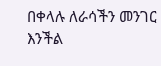በቀላሉ ለራሳችን መንገር እንችል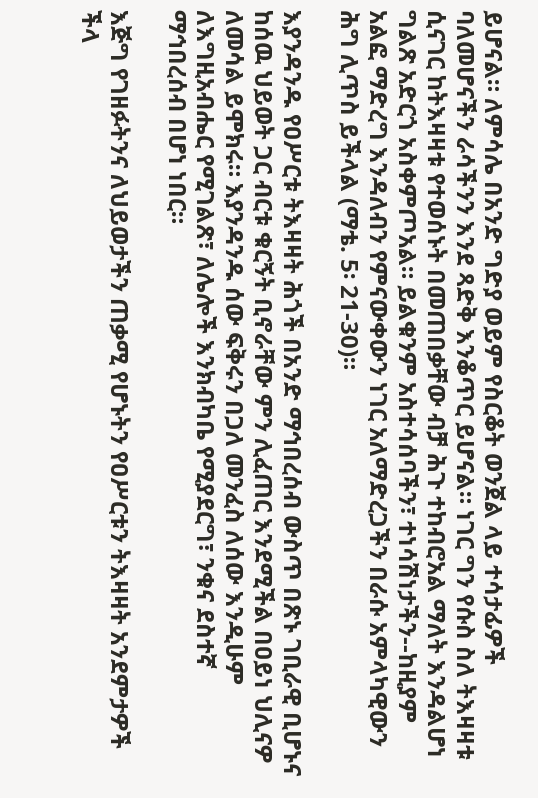ይሆናል። ለምሳሌ በአንድ ግድያ ወይም የስርቆት ወንጀል ላይ ተሳታፊዎች ባለመሆናችን ራሳችንን እንደ ጻድቅ እንቆጥር ይሆናል። ነገር ግን የሱስ ስለ ትእዛዛቱ ሲናገር ከትእዛዛቱ የተወሰኑት በመጠበቃቸው ብቻ ሕጉ ተከብሮአል ማለት እንዳልሆነ ግልጽ አድርጎ አስቀምጦአል። ይልቁንም አስተሳሰባችን፣ ተነሳሽነታችን--ከዚያም አልፎ ማድረግ እንዳለብን የምናውቀውን ነገር አለማድረጋችን በራሱ አምላካዊውን ሕግ ሊጥስ ይችላል (ማቴ. 5፡ 21-30)።

እያንዳንዱ የዐሥርቱ ትእዛዛት ሕጎች በአንድ ማኅበረሰብ ውስጥ በጽኑ ገቢራዊ ቢሆኑና ከሰዉ ህይወት ጋር ብርቱ ቁርኝት ቢኖራቸው ምን ሊፈጠር እንደሚችል በዐይነ ህሊናዎ ለመሳል ይሞክሩ። እያንዳንዱ ሰው ፍቅሩን በጋለ መንፈስ ለሰው እንዲሁም ለእግዚአብሔር የሚገልጽ፣ ለሌሎች እንክብካቤ የሚያደርግ፣ ንቁና ደስተኛ ማኅበረሰብ በሆነ ነበር።

እጅግ የገዘፉትንና ለህይወታችን ጠቃሚ የሆኑትን የዐሥርቱን ትእዛዛት አንደምታዎች ችላ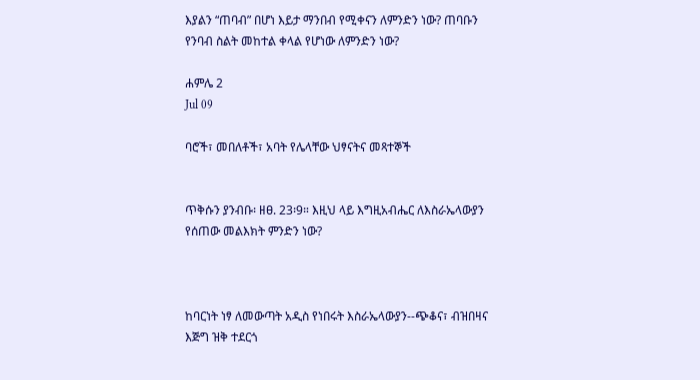እያልን “ጠባብ” በሆነ እይታ ማንበብ የሚቀናን ለምንድን ነው? ጠባቡን የንባብ ስልት መከተል ቀላል የሆነው ለምንድን ነው?

ሐምሌ 2
Jul 09

ባሮች፣ መበለቶች፣ አባት የሌላቸው ህፃናትና መጻተኞች


ጥቅሱን ያንብቡ፡ ዘፀ. 23፡9። እዚህ ላይ እግዚአብሔር ለእስራኤላውያን የሰጠው መልእክት ምንድን ነው?



ከባርነት ነፃ ለመውጣት አዲስ የነበሩት እስራኤላውያን--ጭቆና፣ ብዝበዛና እጅግ ዝቅ ተደርጎ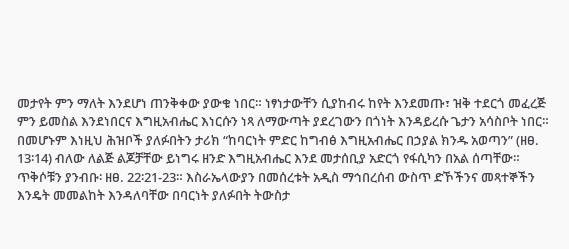መታየት ምን ማለት እንደሆነ ጠንቅቀው ያውቁ ነበር። ነፃነታውቸን ሲያከብሩ ከየት እንደመጡ፣ ዝቅ ተደርጎ መፈረጅ ምን ይመስል እንደነበርና እግዚአብሔር እነርሱን ነጻ ለማውጣት ያደረገውን በጎነት እንዳይረሱ ጌታን አሳስቦት ነበር። በመሆኑም እነዚህ ሕዝቦች ያለፉበትን ታሪክ “ከባርነት ምድር ከግብፅ እግዚአብሔር በኃያል ክንዱ አወጣን” (ዘፀ. 13፡14) ብለው ለልጅ ልጆቻቸው ይነግሩ ዘንድ እግዚአብሔር እንደ መታሰቢያ አድርጎ የፋሲካን በአል ሰጣቸው። ጥቅሶቹን ያንብቡ፡ ዘፀ. 22፡21-23። እስራኤላውያን በመሰረቱት አዲስ ማኅበረሰብ ውስጥ ድኾችንና መጻተኞችን እንዴት መመልከት እንዳለባቸው በባርነት ያለፉበት ትውስታ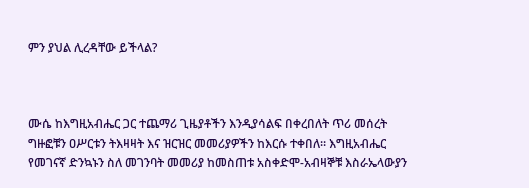ምን ያህል ሊረዳቸው ይችላል?



ሙሴ ከእግዚአብሔር ጋር ተጨማሪ ጊዜያቶችን እንዲያሳልፍ በቀረበለት ጥሪ መሰረት ግዙፎቹን ዐሥርቱን ትእዛዛት እና ዝርዝር መመሪያዎችን ከእርሱ ተቀበለ። እግዚአብሔር የመገናኛ ድንኳኑን ስለ መገንባት መመሪያ ከመስጠቱ አስቀድሞ-አብዛኞቹ እስራኤላውያን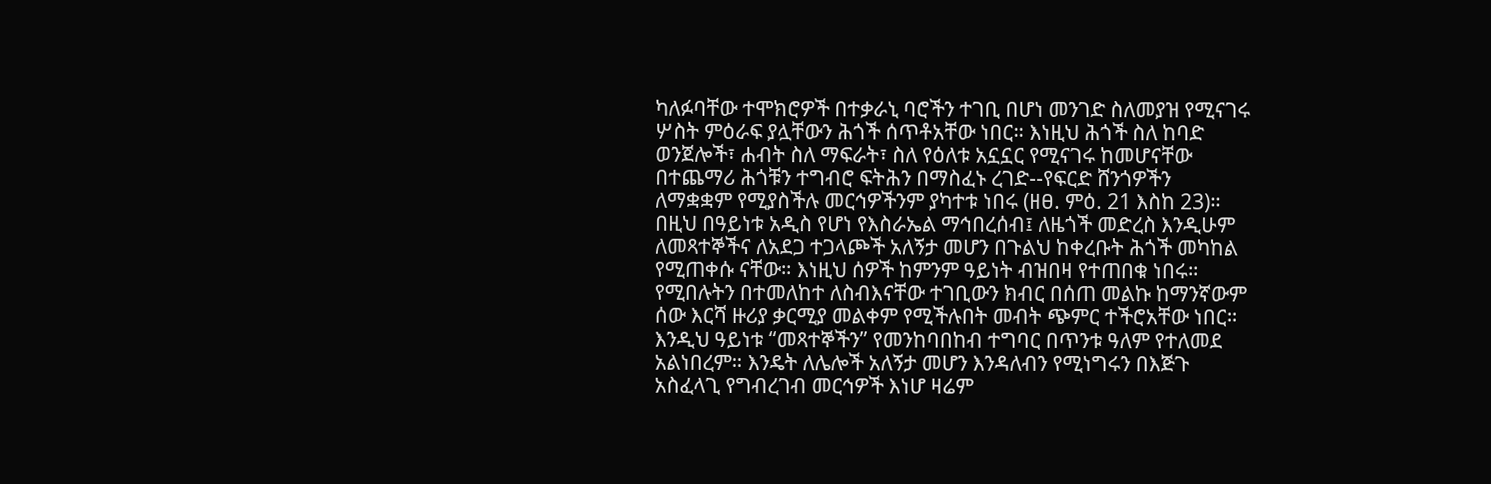ካለፉባቸው ተሞክሮዎች በተቃራኒ ባሮችን ተገቢ በሆነ መንገድ ስለመያዝ የሚናገሩ ሦስት ምዕራፍ ያሏቸውን ሕጎች ሰጥቶአቸው ነበር። እነዚህ ሕጎች ስለ ከባድ ወንጀሎች፣ ሐብት ስለ ማፍራት፣ ስለ የዕለቱ አኗኗር የሚናገሩ ከመሆናቸው በተጨማሪ ሕጎቹን ተግብሮ ፍትሕን በማስፈኑ ረገድ--የፍርድ ሸንጎዎችን ለማቋቋም የሚያስችሉ መርኅዎችንም ያካተቱ ነበሩ (ዘፀ. ምዕ. 21 እስከ 23)። በዚህ በዓይነቱ አዲስ የሆነ የእስራኤል ማኅበረሰብ፤ ለዜጎች መድረስ እንዲሁም ለመጻተኞችና ለአደጋ ተጋላጮች አለኝታ መሆን በጉልህ ከቀረቡት ሕጎች መካከል የሚጠቀሱ ናቸው። እነዚህ ሰዎች ከምንም ዓይነት ብዝበዛ የተጠበቁ ነበሩ። የሚበሉትን በተመለከተ ለስብእናቸው ተገቢውን ክብር በሰጠ መልኩ ከማንኛውም ሰው እርሻ ዙሪያ ቃርሚያ መልቀም የሚችሉበት መብት ጭምር ተችሮአቸው ነበር። እንዲህ ዓይነቱ “መጻተኞችን” የመንከባበከብ ተግባር በጥንቱ ዓለም የተለመደ አልነበረም። እንዴት ለሌሎች አለኝታ መሆን እንዳለብን የሚነግሩን በእጅጉ አስፈላጊ የግብረገብ መርኅዎች እነሆ ዛሬም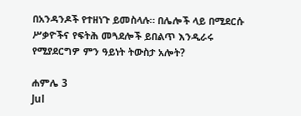በአንዳንዶች የተዘነጉ ይመስላሉ። በሌሎች ላይ በሚደርሱ ሥቃዮችና የፍትሕ መጓደሎች ይበልጥ እንዲራሩ የሚያደርግዎ ምን ዓይነት ትውስታ አሎት?

ሐምሌ 3
Jul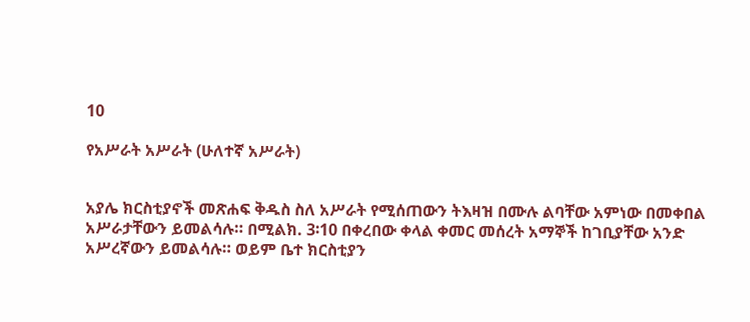10

የአሥራት አሥራት (ሁለተኛ አሥራት)


አያሌ ክርስቲያኖች መጽሐፍ ቅዱስ ስለ አሥራት የሚሰጠውን ትእዛዝ በሙሉ ልባቸው አምነው በመቀበል አሥራታቸውን ይመልሳሉ። በሚልክ. 3፡10 በቀረበው ቀላል ቀመር መሰረት አማኞች ከገቢያቸው አንድ አሥረኛውን ይመልሳሉ። ወይም ቤተ ክርስቲያን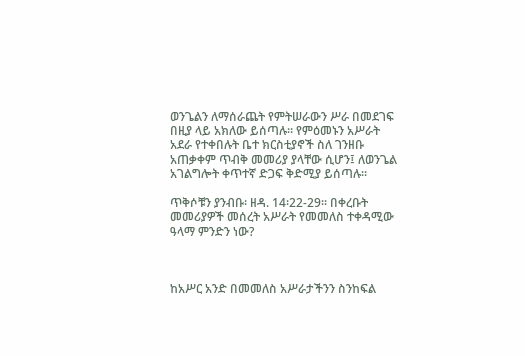ወንጌልን ለማሰራጨት የምትሠራውን ሥራ በመደገፍ በዚያ ላይ አክለው ይሰጣሉ። የምዕመኑን አሥራት አደራ የተቀበሉት ቤተ ክርስቲያኖች ስለ ገንዘቡ አጠቃቀም ጥብቅ መመሪያ ያላቸው ሲሆን፤ ለወንጌል አገልግሎት ቀጥተኛ ድጋፍ ቅድሚያ ይሰጣሉ።

ጥቅሶቹን ያንብቡ፡ ዘዳ. 14፡22-29። በቀረቡት መመሪያዎች መሰረት አሥራት የመመለስ ተቀዳሚው ዓላማ ምንድን ነው?



ከአሥር አንድ በመመለስ አሥራታችንን ስንከፍል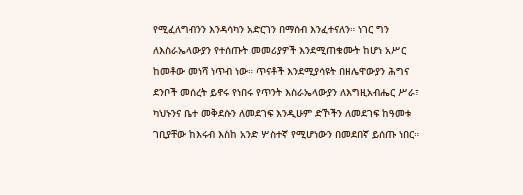የሚፈለግብንን እንዳሳካን አድርገን በማሰብ እንፈተናለን። ነገር ግን ለእስራኤላውያን የተሰጡት መመሪያዎች እንደሚጠቁሙት ከሆነ አሥር ከመቶው መነሻ ነጥብ ነው። ጥናቶች እንደሚያሳዩት በዘሌዋውያን ሕግና ደንቦች መሰረት ይኖሩ የነበሩ የጥንት እስራኤላውያን ለእግዚአብሔር ሥራ፣ ካህኑንና ቤተ መቅደሱን ለመደገፍ እንዲሁም ድኾችን ለመደገፍ ከዓመቱ ገቢያቸው ከእሩብ እስከ አንድ ሦስተኛ የሚሆነውን በመደበኛ ይሰጡ ነበር።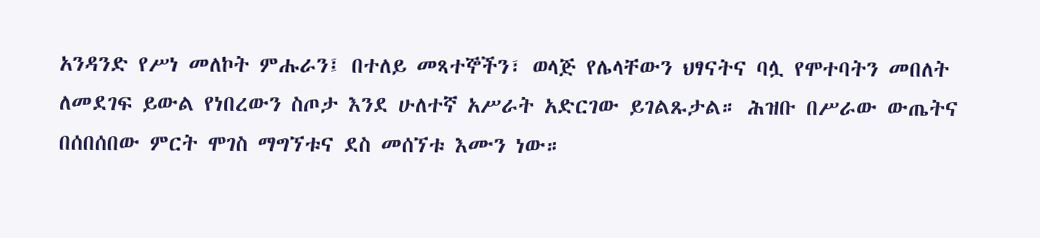አንዳንድ የሥነ መለኮት ምሑራን፤ በተለይ መጻተኞችን፣ ወላጅ የሌላቸውን ህፃናትና ባሏ የሞተባትን መበለት ለመደገፍ ይውል የነበረውን ስጦታ እንደ ሁለተኛ አሥራት አድርገው ይገልጹታል። ሕዝቡ በሥራው ውጤትና በሰበሰበው ምርት ሞገስ ማግኘቱና ደስ መሰኘቱ እሙን ነው።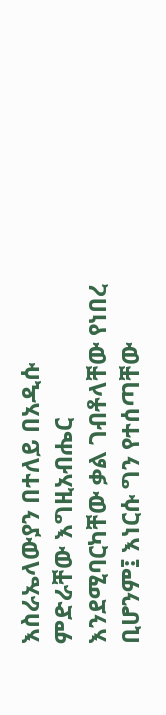እስራኤላውያን በተለይ በአዲሱ ምድራቸው እግዚአብሔር እንደሚባርካቸው ቃል ገብቶላቸው የነበረ ቢሆንም፤ እነርሱ ግን የተሰጣቸው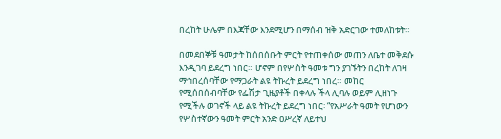በረከት ሁሌም በእጃቸው እንደሚሆን በማሰብ ዝቅ አድርገው ተመለከቱት።

በመደበኞቹ ዓመታት ከሰበሰቡት ምርት የተጠቀሰው መጠን ለቤተ መቅደሱ እንዲገባ ይደረግ ነበር። ሆኖም በየሦስት ዓመቱ ግን ያገኙትን በረከት ለገዛ ማኅበረሰባቸው የማጋራት ልዩ ትኩረት ይደረግ ነበረ። መከር የሚሰበሰብባቸው የፌሽታ ጊዜያቶች በቀላሉ ችላ ሊባሉ ወይም ሊዘነጉ የሚችሉ ወገኖች ላይ ልዩ ትኩረት ይደረግ ነበር፡ “የአሥራት ዓመት የሆነውን የሦስተኛውን ዓመት ምርት አንድ ዐሥረኛ ለይተህ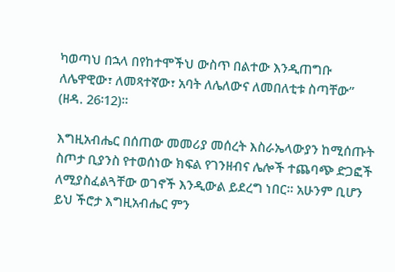ካወጣህ በኋላ በየከተሞችህ ውስጥ በልተው እንዲጠግቡ ለሌዋዊው፣ ለመጻተኛው፣ አባት ለሌለውና ለመበለቲቱ ስጣቸው” (ዘዳ. 26፡12)።

እግዚአብሔር በሰጠው መመሪያ መሰረት እስራኤላውያን ከሚሰጡት ስጦታ ቢያንስ የተወሰነው ክፍል የገንዘብና ሌሎች ተጨባጭ ድጋፎች ለሚያስፈልጓቸው ወገኖች እንዲውል ይደረግ ነበር። አሁንም ቢሆን ይህ ችሮታ እግዚአብሔር ምን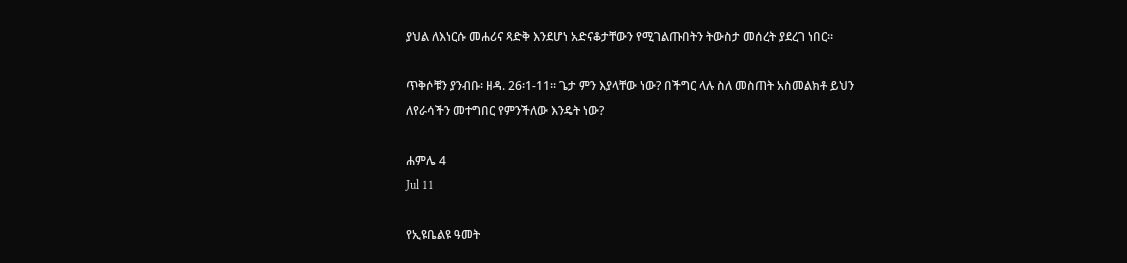ያህል ለእነርሱ መሐሪና ጻድቅ እንደሆነ አድናቆታቸውን የሚገልጡበትን ትውስታ መሰረት ያደረገ ነበር።

ጥቅሶቹን ያንብቡ፡ ዘዳ. 26፡1-11። ጌታ ምን እያላቸው ነው? በችግር ላሉ ስለ መስጠት አስመልክቶ ይህን ለየራሳችን መተግበር የምንችለው እንዴት ነው?

ሐምሌ 4
Jul 11

የኢዩቤልዩ ዓመት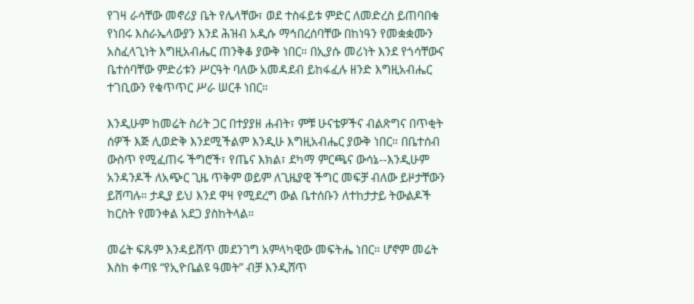የገዛ ራሳቸው መኖሪያ ቤት የሌላቸው፣ ወደ ተስፋይቱ ምድር ለመድረስ ይጠባበቁ የነበሩ እስራኤላውያን እንደ ሕዝብ አዲሱ ማኅበረሰባቸው በከነዓን የመቋቋሙን አስፈላጊነት እግዚአብሔር ጠንቅቆ ያውቅ ነበር። በኢያሱ መሪነት እንደ የጎሳቸውና ቤተሰባቸው ምድሪቱን ሥርዓት ባለው አመዳደብ ይከፋፈሉ ዘንድ እግዚአብሔር ተገቢውን የቁጥጥር ሥራ ሠርቶ ነበር።

እንዲሁም ከመሬት ስሪት ጋር በተያያዘ ሐብት፣ ምቹ ሁናቴዎችና ብልጽግና በጥቂት ሰዎች እጅ ሊወድቅ እንደሚችልም እንዲሁ እግዚአብሔር ያውቅ ነበር። በቤተሰብ ውስጥ የሚፈጠሩ ችግሮች፣ የጤና እክል፣ ደካማ ምርጫና ውሳኔ--እንዲሁም አንዳንዶች ለአጭር ጊዜ ጥቅም ወይም ለጊዜያዊ ችግር መፍቻ ብለው ይዞታቸውን ይሸጣሉ። ታዲያ ይህ እንደ ዋዛ የሚደረግ ውል ቤተሰቡን ለተከታታይ ትውልዶች ከርስት የመንቀል አደጋ ያስከትላል።

መሬት ፍጹም እንዳይሸጥ መደንገግ አምላካዊው መፍትሔ ነበር። ሆኖም መሬት እስከ ቀጣዩ “የኢዮቤልዩ ዓመት” ብቻ እንዲሸጥ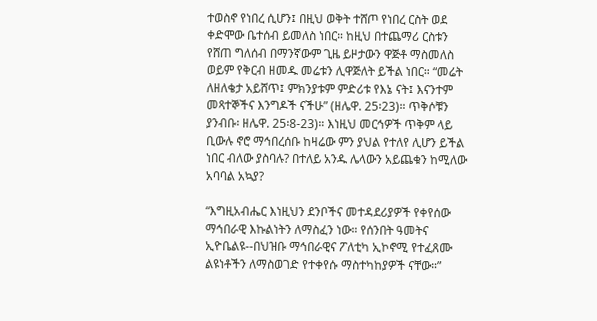ተወስኖ የነበረ ሲሆን፤ በዚህ ወቅት ተሸጦ የነበረ ርስት ወደ ቀድሞው ቤተሰብ ይመለስ ነበር። ከዚህ በተጨማሪ ርስቱን የሸጠ ግለሰብ በማንኛውም ጊዜ ይዞታውን ዋጅቶ ማስመለስ ወይም የቅርብ ዘመዱ መሬቱን ሊዋጅለት ይችል ነበር። “መሬት ለዘለቄታ አይሸጥ፤ ምክንያቱም ምድሪቱ የእኔ ናት፤ እናንተም መጻተኞችና እንግዶች ናችሁ” (ዘሌዋ. 25፡23)። ጥቅሶቹን ያንብቡ፡ ዘሌዋ. 25፡8-23)። እነዚህ መርኅዎች ጥቅም ላይ ቢውሉ ኖሮ ማኅበረሰቡ ከዛሬው ምን ያህል የተለየ ሊሆን ይችል ነበር ብለው ያስባሉ? በተለይ አንዱ ሌላውን አይጨቁን ከሚለው አባባል አኳያ?

“እግዚአብሔር እነዚህን ደንቦችና መተዳደሪያዎች የቀየሰው ማኅበራዊ እኩልነትን ለማስፈን ነው። የሰንበት ዓመትና ኢዮቤልዩ--በህዝቡ ማኅበራዊና ፖለቲካ ኢኮኖሚ የተፈጸሙ ልዩነቶችን ለማስወገድ የተቀየሱ ማስተካከያዎች ናቸው።”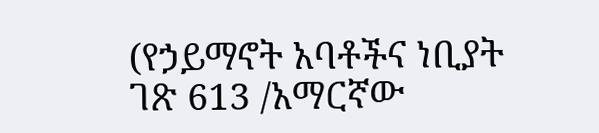(የኃይማኖት አባቶችና ነቢያት ገጽ 613 /አማርኛው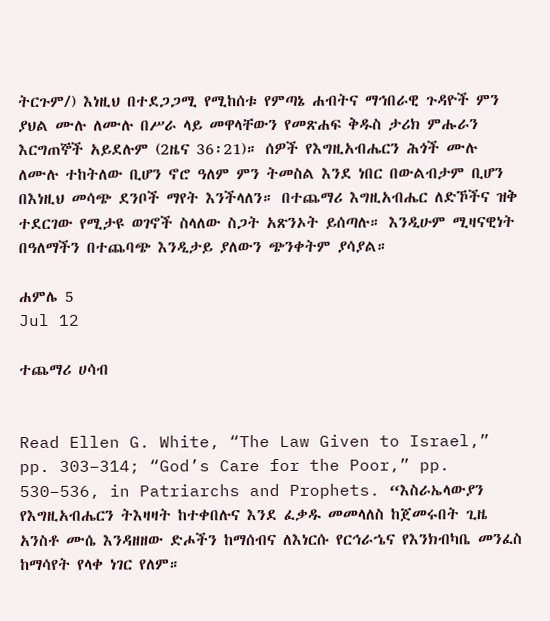ትርጉም/) እነዚህ በተደጋጋሚ የሚከሰቱ የምጣኔ ሐብትና ማኅበራዊ ጉዳዮች ምን ያህል ሙሉ ለሙሉ በሥራ ላይ መዋላቸውን የመጽሐፍ ቅዱስ ታሪክ ምሑራን እርግጠኞች አይደሉም (2ዜና 36፡21)። ሰዎች የእግዚአብሔርን ሕጎች ሙሉ ለሙሉ ተከትለው ቢሆን ኖሮ ዓለም ምን ትመስል እንደ ነበር በውልብታም ቢሆን በእነዚህ መሳጭ ደንቦች ማየት እንችላለን። በተጨማሪ እግዚአብሔር ለድኾችና ዝቅ ተደርገው የሚታዩ ወገኖች ስላለው ስጋት አጽንኦት ይሰጣሉ። እንዲሁም ሚዛናዊነት በዓለማችን በተጨባጭ እንዲታይ ያለውን ጭንቀትም ያሳያል።

ሐምሌ 5
Jul 12

ተጨማሪ ሀሳብ


Read Ellen G. White, “The Law Given to Israel,” pp. 303–314; “God’s Care for the Poor,” pp. 530–536, in Patriarchs and Prophets. “እስራኤላውያን የእግዚአብሔርን ትእዛዛት ከተቀበሉና እንደ ፈቃዱ መመላለስ ከጀመሩበት ጊዜ አንስቶ ሙሴ እንዳዘዘው ድሖችን ከማሰብና ለእነርሱ የርኅራኄና የእንክብካቤ መንፈስ ከማሳየት የላቀ ነገር የለም።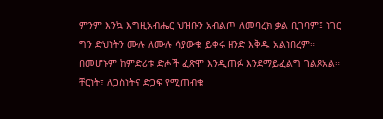ምንም እንኳ እግዚአብሔር ህዝቡን አብልጦ ለመባረክ ቃል ቢገባም፤ ነገር ግን ድህነትን ሙሉ ለሙሉ ሳያውቁ ይቀሩ ዘንድ እቅዱ አልነበረም። በመሆኑም ከምድሪቱ ድሖች ፈጽሞ እንዲጠፉ እንደማይፈልግ ገልጾአል። ቸርነት፣ ለጋስነትና ድጋፍ የሚጠብቁ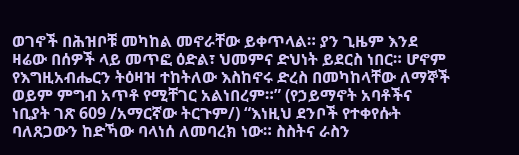ወገኖች በሕዝቦቹ መካከል መኖራቸው ይቀጥላል። ያን ጊዜም እንደ ዛሬው በሰዎች ላይ መጥፎ ዕድል፣ ህመምና ድህነት ይደርስ ነበር። ሆኖም የእግዚአብሔርን ትዕዛዝ ተከትለው እስከኖሩ ድረስ በመካከላቸው ለማኞች ወይም ምግብ አጥቶ የሚቸገር አልነበረም።” (የኃይማኖት አባቶችና ነቢያት ገጽ 609 /አማርኛው ትርጉም/) “እነዚህ ደንቦች የተቀየሱት ባለጸጋውን ከድኻው ባላነሰ ለመባረክ ነው። ስስትና ራስን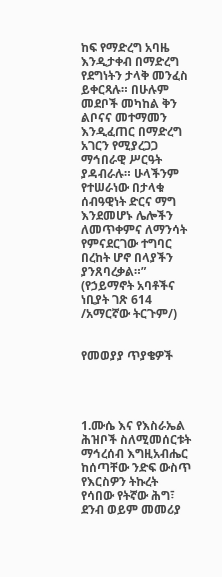ከፍ የማድረግ አባዜ እንዲታቀብ በማድረግ የደግነትን ታላቅ መንፈስ ይቀርጻሉ። በሁሉም መደቦች መካከል ቅን ልቦናና መተማመን እንዲፈጠር በማድረግ አገርን የሚያረጋጋ ማኅበራዊ ሥርዓት ያዳብራሉ። ሁላችንም የተሠራነው በታላቁ ሰብዓዊነት ድርና ማግ እንደመሆኑ ሌሎችን ለመጥቀምና ለማንሳት የምናደርገው ተግባር በረከት ሆኖ በላያችን ያንጸባረቃል።” (የኃይማኖት አባቶችና ነቢያት ገጽ 614 /አማርኛው ትርጉም/)


የመወያያ ጥያቄዎች




1.ሙሴ እና የእስራኤል ሕዝቦች ስለሚመሰርቱት ማኅረሰብ እግዚአብሔር ከሰጣቸው ንድፍ ውስጥ የእርስዎን ትኩረት የሳበው የትኛው ሕግ፣ ደንብ ወይም መመሪያ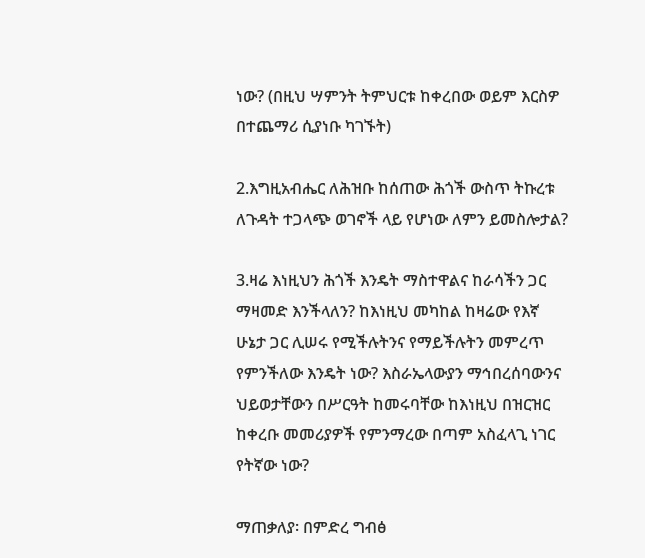ነው? (በዚህ ሣምንት ትምህርቱ ከቀረበው ወይም እርስዎ በተጨማሪ ሲያነቡ ካገኙት)

2.እግዚአብሔር ለሕዝቡ ከሰጠው ሕጎች ውስጥ ትኩረቱ ለጉዳት ተጋላጭ ወገኖች ላይ የሆነው ለምን ይመስሎታል?

3.ዛሬ እነዚህን ሕጎች እንዴት ማስተዋልና ከራሳችን ጋር ማዛመድ እንችላለን? ከእነዚህ መካከል ከዛሬው የእኛ ሁኔታ ጋር ሊሠሩ የሚችሉትንና የማይችሉትን መምረጥ የምንችለው እንዴት ነው? እስራኤላውያን ማኅበረሰባውንና ህይወታቸውን በሥርዓት ከመሩባቸው ከእነዚህ በዝርዝር ከቀረቡ መመሪያዎች የምንማረው በጣም አስፈላጊ ነገር የትኛው ነው?

ማጠቃለያ፡ በምድረ ግብፅ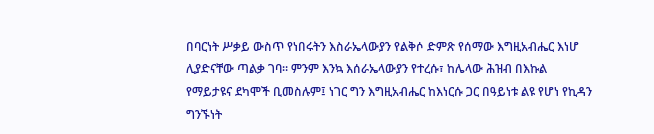በባርነት ሥቃይ ውስጥ የነበሩትን እስራኤላውያን የልቅሶ ድምጽ የሰማው እግዚአብሔር እነሆ ሊያድናቸው ጣልቃ ገባ። ምንም እንኳ እሰራኤላውያን የተረሱ፣ ከሌላው ሕዝብ በእኩል የማይታዩና ደካሞች ቢመስሉም፤ ነገር ግን እግዚአብሔር ከእነርሱ ጋር በዓይነቱ ልዩ የሆነ የኪዳን ግንኙነት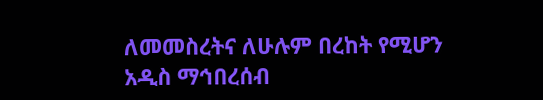ለመመስረትና ለሁሉም በረከት የሚሆን አዲስ ማኅበረሰብ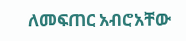ለመፍጠር አብሮአቸው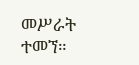መሥራት ተመኘ።